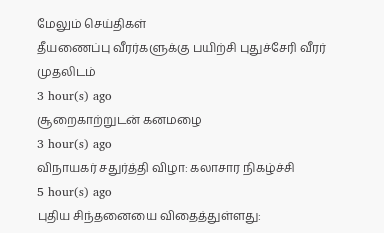மேலும் செய்திகள்
தீயணைப்பு வீரர்களுக்கு பயிற்சி புதுச்சேரி வீரர் முதலிடம்
3 hour(s) ago
சூறைகாற்றுடன் கனமழை
3 hour(s) ago
விநாயகர் சதுர்த்தி விழா: கலாசார நிகழ்ச்சி
5 hour(s) ago
புதிய சிந்தனையை விதைத்துள்ளது: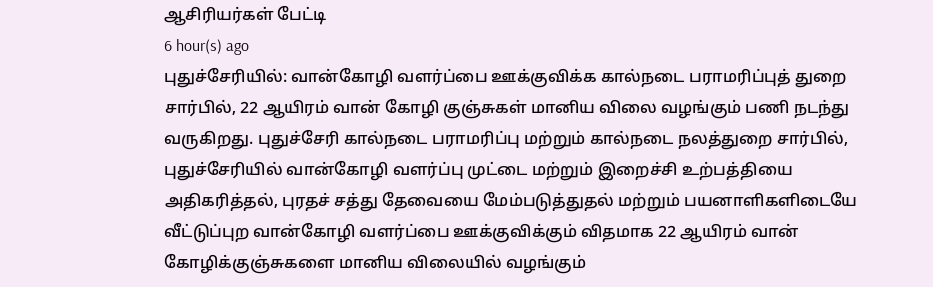ஆசிரியர்கள் பேட்டி
6 hour(s) ago
புதுச்சேரியில்: வான்கோழி வளர்ப்பை ஊக்குவிக்க கால்நடை பராமரிப்புத் துறை சார்பில், 22 ஆயிரம் வான் கோழி குஞ்சுகள் மானிய விலை வழங்கும் பணி நடந்து வருகிறது. புதுச்சேரி கால்நடை பராமரிப்பு மற்றும் கால்நடை நலத்துறை சார்பில், புதுச்சேரியில் வான்கோழி வளர்ப்பு முட்டை மற்றும் இறைச்சி உற்பத்தியை அதிகரித்தல், புரதச் சத்து தேவையை மேம்படுத்துதல் மற்றும் பயனாளிகளிடையே வீட்டுப்புற வான்கோழி வளர்ப்பை ஊக்குவிக்கும் விதமாக 22 ஆயிரம் வான் கோழிக்குஞ்சுகளை மானிய விலையில் வழங்கும்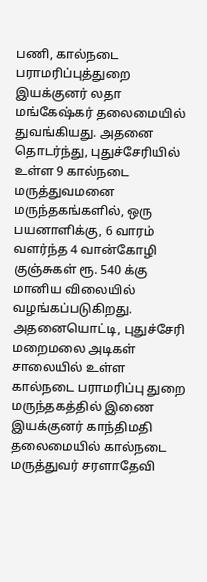பணி, கால்நடை பராமரிப்புத்துறை இயக்குனர் லதா மங்கேஷ்கர் தலைமையில் துவங்கியது. அதனை தொடர்ந்து, புதுச்சேரியில் உள்ள 9 கால்நடை மருத்துவமனை மருந்தகங்களில், ஒரு பயனாளிக்கு, 6 வாரம் வளர்ந்த 4 வான்கோழி குஞ்சுகள் ரூ. 540 க்கு மானிய விலையில் வழங்கப்படுகிறது. அதனையொட்டி, புதுச்சேரி மறைமலை அடிகள் சாலையில் உள்ள கால்நடை பராமரிப்பு துறை மருந்தகத்தில் இணை இயக்குனர் காந்திமதி தலைமையில் கால்நடை மருத்துவர் சரளாதேவி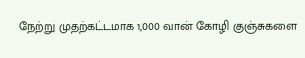நேற்று முதற்கட்டமாக 1,000 வான் கோழி குஞ்சுகளை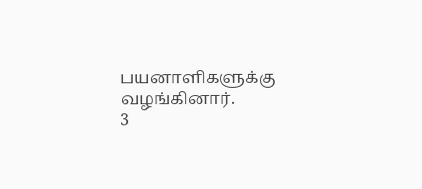பயனாளிகளுக்கு வழங்கினார்.
3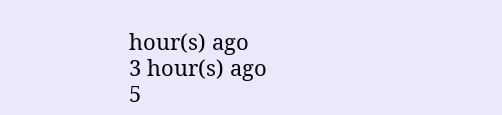hour(s) ago
3 hour(s) ago
5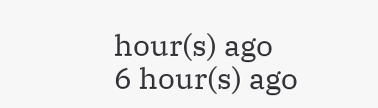hour(s) ago
6 hour(s) ago